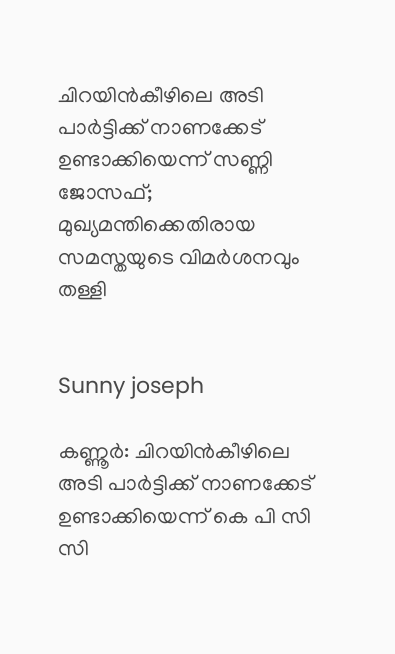ചിറയിന്‍കീഴിലെ അടി പാര്‍ട്ടിക്ക് നാണക്കേട് ഉണ്ടാക്കിയെന്ന് സണ്ണി ജോസഫ്; മുഖ്യമന്തിക്കെതിരായ സമസ്തയുടെ വിമര്‍ശനവും തള്ളി


Sunny joseph

കണ്ണൂര്‍: ചിറയിന്‍കീഴിലെ അടി പാര്‍ട്ടിക്ക് നാണക്കേട് ഉണ്ടാക്കിയെന്ന് കെ പി സി സി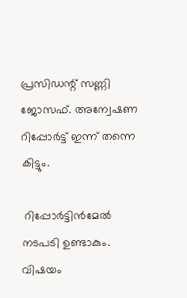പ്രസിഡന്റ് സണ്ണി ജോസഫ്. അന്വേഷണ റിപ്പോര്‍ട്ട് ഇന്ന് തന്നെ കിട്ടും.

 റിപ്പോര്‍ട്ടിന്‍മേല്‍ നടപടി ഉണ്ടാകും. വിഷയം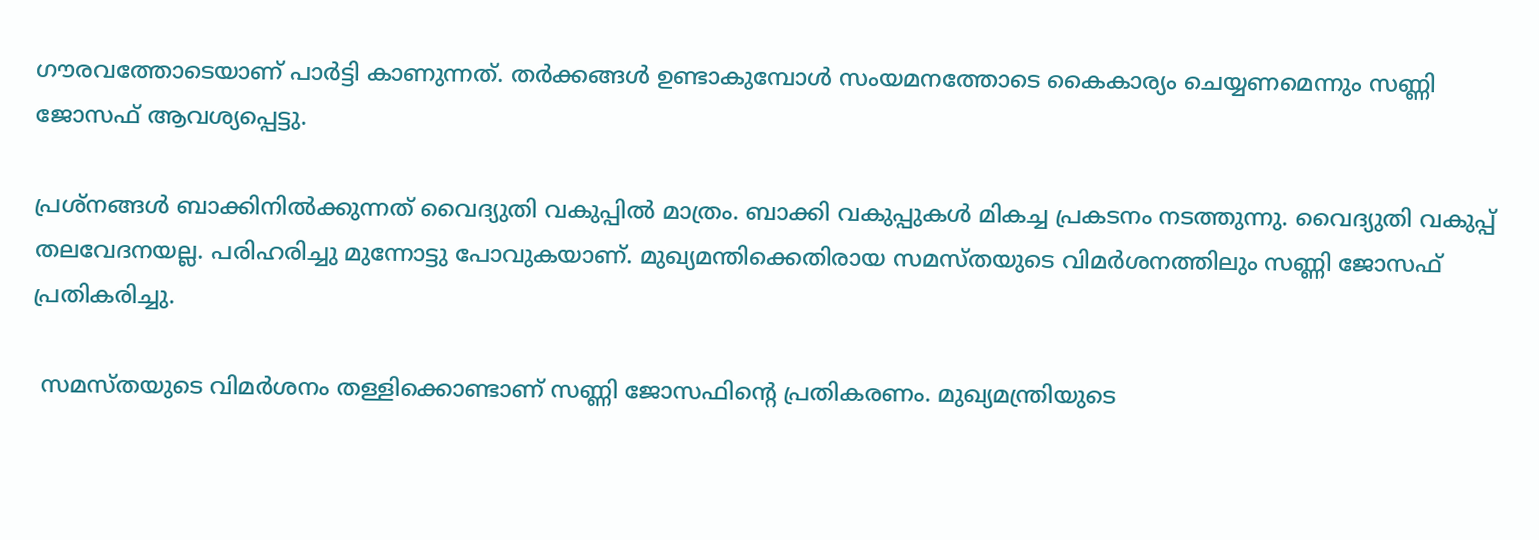ഗൗരവത്തോടെയാണ് പാര്‍ട്ടി കാണുന്നത്. തര്‍ക്കങ്ങള്‍ ഉണ്ടാകുമ്പോള്‍ സംയമനത്തോടെ കൈകാര്യം ചെയ്യണമെന്നും സണ്ണി ജോസഫ് ആവശ്യപ്പെട്ടു.

പ്രശ്‌നങ്ങള്‍ ബാക്കിനില്‍ക്കുന്നത് വൈദ്യുതി വകുപ്പില്‍ മാത്രം. ബാക്കി വകുപ്പുകള്‍ മികച്ച പ്രകടനം നടത്തുന്നു. വൈദ്യുതി വകുപ്പ് തലവേദനയല്ല. പരിഹരിച്ചു മുന്നോട്ടു പോവുകയാണ്. മുഖ്യമന്തിക്കെതിരായ സമസ്തയുടെ വിമര്‍ശനത്തിലും സണ്ണി ജോസഫ് പ്രതികരിച്ചു.

 സമസ്തയുടെ വിമര്‍ശനം തള്ളിക്കൊണ്ടാണ് സണ്ണി ജോസഫിന്റെ പ്രതികരണം. മുഖ്യമന്ത്രിയുടെ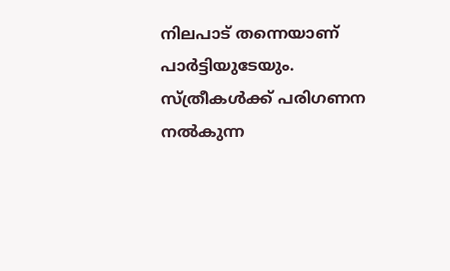നിലപാട് തന്നെയാണ് പാര്‍ട്ടിയുടേയും. സ്ത്രീകള്‍ക്ക് പരിഗണന നല്‍കുന്ന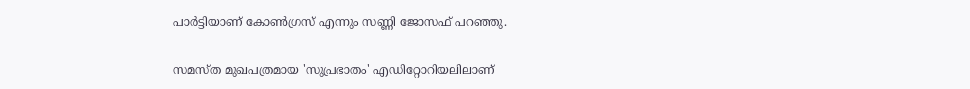പാര്‍ട്ടിയാണ് കോണ്‍ഗ്രസ് എന്നും സണ്ണി ജോസഫ് പറഞ്ഞു.

സമസ്ത മുഖപത്രമായ 'സുപ്രഭാതം' എഡിറ്റോറിയലിലാണ്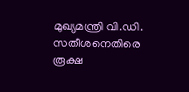മുഖ്യമന്ത്രി വി.ഡി. സതീശനെതിരെ രൂക്ഷ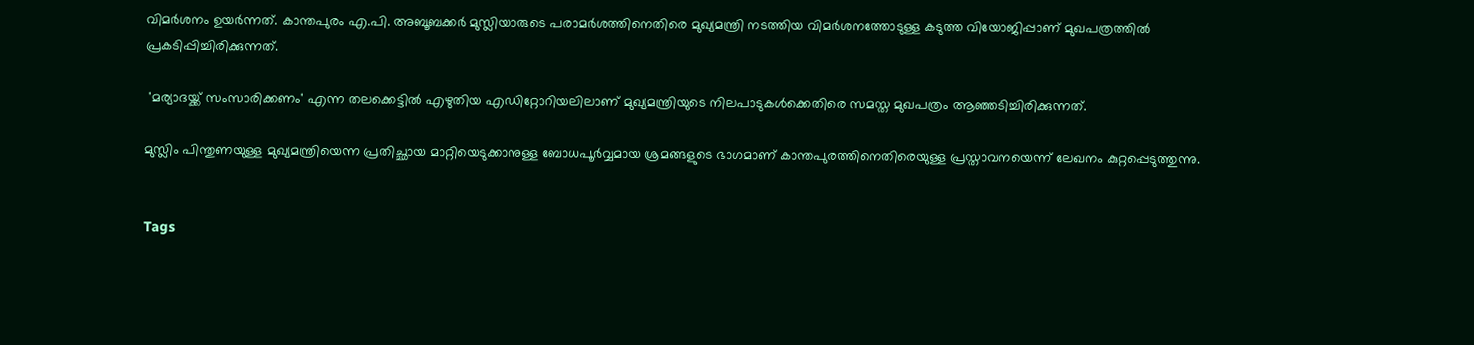വിമര്‍ശനം ഉയര്‍ന്നത്. കാന്തപുരം എ.പി. അബൂബക്കര്‍ മുസ്ലിയാരുടെ പരാമര്‍ശത്തിനെതിരെ മുഖ്യമന്ത്രി നടത്തിയ വിമര്‍ശനത്തോടുള്ള കടുത്ത വിയോജിപ്പാണ് മുഖപത്രത്തില്‍ പ്രകടിപ്പിച്ചിരിക്കുന്നത്.

 'മര്യാദയ്ക്ക് സംസാരിക്കണം' എന്ന തലക്കെട്ടില്‍ എഴുതിയ എഡിറ്റോറിയലിലാണ് മുഖ്യമന്ത്രിയുടെ നിലപാടുകള്‍ക്കെതിരെ സമസ്ത മുഖപത്രം ആഞ്ഞടിച്ചിരിക്കുന്നത്.

മുസ്ലിം പിന്തുണയുള്ള മുഖ്യമന്ത്രിയെന്ന പ്രതിച്ഛായ മാറ്റിയെടുക്കാനുള്ള ബോധപൂര്‍വ്വമായ ശ്രമങ്ങളുടെ ഭാഗമാണ് കാന്തപുരത്തിനെതിരെയുള്ള പ്രസ്താവനയെന്ന് ലേഖനം കുറ്റപ്പെടുത്തുന്നു.


Tags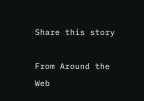Share this story

From Around the Web